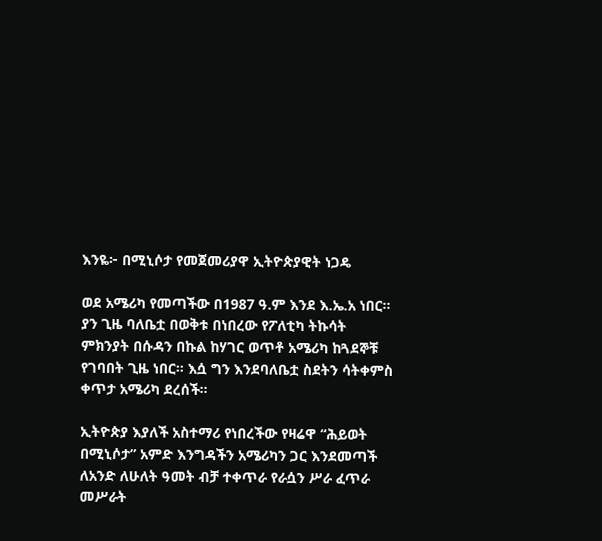እንዬ፦ በሚኒሶታ የመጀመሪያዋ ኢትዮጵያዊት ነጋዴ

ወደ አሜሪካ የመጣችው በ1987 ዓ.ም እንደ እ.ኤ.አ ነበር። ያን ጊዜ ባለቤቷ በወቅቱ በነበረው የፖለቲካ ትኩሳት ምክንያት በሱዳን በኩል ከሃገር ወጥቶ አሜሪካ ከጓደኞቹ የገባበት ጊዜ ነበር። እሷ ግን እንደባለቤቷ ስደትን ሳትቀምስ ቀጥታ አሜሪካ ደረሰች።

ኢትዮጵያ እያለች አስተማሪ የነበረችው የዛሬዋ “ሕይወት በሚኒሶታ” አምድ እንግዳችን አሜሪካን ጋር እንደመጣች ለአንድ ለሁለት ዓመት ብቻ ተቀጥራ የራሷን ሥራ ፈጥራ መሥራት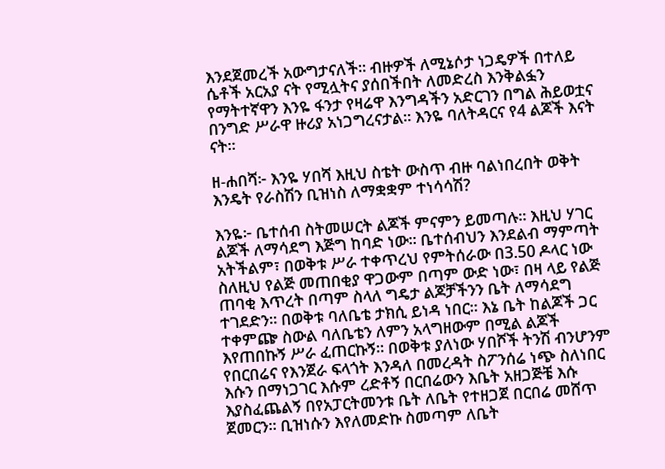እንደጀመረች አውግታናለች። ብዙዎች ለሚኔሶታ ነጋዴዎች በተለይ ሴቶች አርአያ ናት የሚሏትና ያሰበችበት ለመድረስ እንቅልፏን የማትተኛዋን እንዬ ፋንታ የዛሬዋ እንግዳችን አድርገን በግል ሕይወቷና በንግድ ሥራዋ ዙሪያ አነጋግረናታል። እንዬ ባለትዳርና የ4 ልጆች እናት ናት።

ዘ-ሐበሻ፦ እንዬ ሃበሻ እዚህ ስቴት ውስጥ ብዙ ባልነበረበት ወቅት እንዴት የራስሽን ቢዝነስ ለማቋቋም ተነሳሳሽ?

እንዬ፦ ቤተሰብ ስትመሠርት ልጆች ምናምን ይመጣሉ። እዚህ ሃገር ልጆች ለማሳደግ እጅግ ከባድ ነው። ቤተሰብህን እንደልብ ማምጣት አትችልም፣ በወቅቱ ሥራ ተቀጥረህ የምትሰራው በ3.50 ዶላር ነው ስለዚህ የልጅ መጠበቂያ ዋጋውም በጣም ውድ ነው፣ በዛ ላይ የልጅ ጠባቂ እጥረት በጣም ስላለ ግዴታ ልጆቻችንን ቤት ለማሳደግ ተገደድን። በወቅቱ ባለቤቴ ታክሲ ይነዳ ነበር። እኔ ቤት ከልጆች ጋር ተቀምጬ ስውል ባለቤቴን ለምን አላግዘውም በሚል ልጆች እየጠበኩኝ ሥራ ፈጠርኩኝ። በወቅቱ ያለነው ሃበሾች ትንሽ ብንሆንም የበርበሬና የእንጀራ ፍላጎት እንዳለ በመረዳት ስፖንሰሬ ነጭ ስለነበር እሱን በማነጋገር እሱም ረድቶኝ በርበሬውን እቤት አዘጋጅቼ እሱ እያስፈጨልኝ በየአፓርትመንቱ ቤት ለቤት የተዘጋጀ በርበሬ መሸጥ ጀመርን። ቢዝነሱን እየለመድኩ ስመጣም ለቤት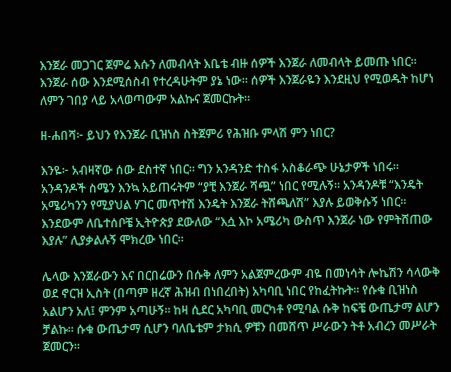እንጀራ መጋገር ጀምሬ እሱን ለመብላት እቤቴ ብዙ ሰዎች እንጀራ ለመብላት ይመጡ ነበር። እንጀራ ሰው እንደሚሰስብ የተረዳሁትም ያኔ ነው። ሰዎች እንጀራዬን እንደዚህ የሚወዱት ከሆነ ለምን ገበያ ላይ አላወጣውም አልኩና ጀመርኩት።

ዘ-ሐበሻ፦ ይህን የእንጀራ ቢዝነስ ስትጀምሪ የሕዝቡ ምላሽ ምን ነበር?

እንዬ፦ አብዛኛው ሰው ደስተኛ ነበር። ግን አንዳንድ ተስፋ አስቆራጭ ሁኔታዎች ነበሩ። አንዳንዶች ስሜን እንኳ አይጠሩትም “ያቺ እንጀራ ሻጯ” ነበር የሚሉኝ። አንዳንዶቹ “እንዴት አሜሪካንን የሚያህል ሃገር መጥተሽ እንዴት እንጀራ ትሸጫለሽ” እያሉ ይወቅሱኝ ነበር። እንደውም ለቤተሰቦቼ ኢትዮጵያ ደውለው “እሷ እኮ አሜሪካ ውስጥ እንጀራ ነው የምትሸጠው እያሉ” ሊያቃልሉኝ ሞክረው ነበር።

ሌላው እንጀራውን እና በርበሬውን በሱቅ ለምን አልጀምረውም ብዬ በመነሳት ሎኬሽን ሳላውቅ ወደ ኖርዝ ኢስት (በጣም ዘረኛ ሕዝብ በነበረበት) አካባቢ ነበር የከፈትኩት። የሱቁ ቢዝነስ አልሆን አለ፤ ምንም አጣሁኝ። ከዛ ሲደር አካባቢ መርካቶ የሚባል ሱቅ ከፍቼ ውጤታማ ልሆን ቻልኩ። ሱቁ ውጤታማ ሲሆን ባለቤቴም ታክሲ ዎቹን በመሸጥ ሥራውን ትቶ አብረን መሥራት ጀመርን።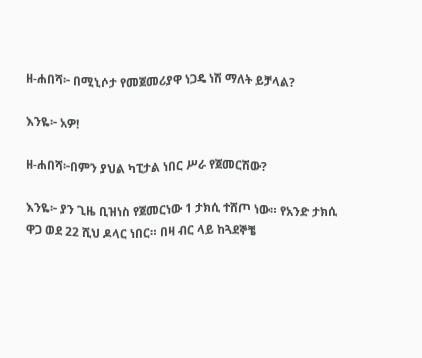ዘ-ሐበሻ፦ በሚኒሶታ የመጀመሪያዋ ነጋዴ ነሽ ማለት ይቻላል?

እንዬ፦ አዎ!

ዘ-ሐበሻ፦በምን ያህል ካፒታል ነበር ሥራ የጀመርሽው?

እንዬ፦ ያን ጊዜ ቢዝነስ የጀመርነው 1 ታክሲ ተሸጦ ነው። የአንድ ታክሲ ዋጋ ወደ 22 ሺህ ዶላር ነበር። በዛ ብር ላይ ከጓደኞቼ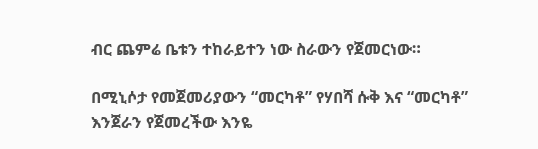ብር ጨምሬ ቤቱን ተከራይተን ነው ስራውን የጀመርነው።

በሚኒሶታ የመጀመሪያውን “መርካቶ” የሃበሻ ሱቅ እና “መርካቶ” እንጀራን የጀመረችው እንዬ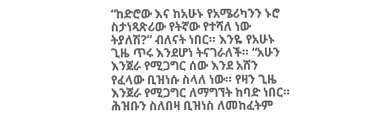“ከድሮው እና ከአሁኑ የአሜሪካንን ኑሮ ስታነጻጽሪው የትኛው የተሻለ ነው ትያለሽ?” ብለናት ነበር። እንዬ የአሁኑ ጊዜ ጥሩ እንደሆነ ትናገራለች። “አሁን እንጀራ የሚጋግር ሰው እንደ አሸን የፈላው ቢዝነሱ ስላለ ነው። የዛን ጊዜ እንጀራ የሚጋግር ለማግኘት ከባድ ነበር። ሕዝቡን ስለበዛ ቢዝነስ ለመከፈትም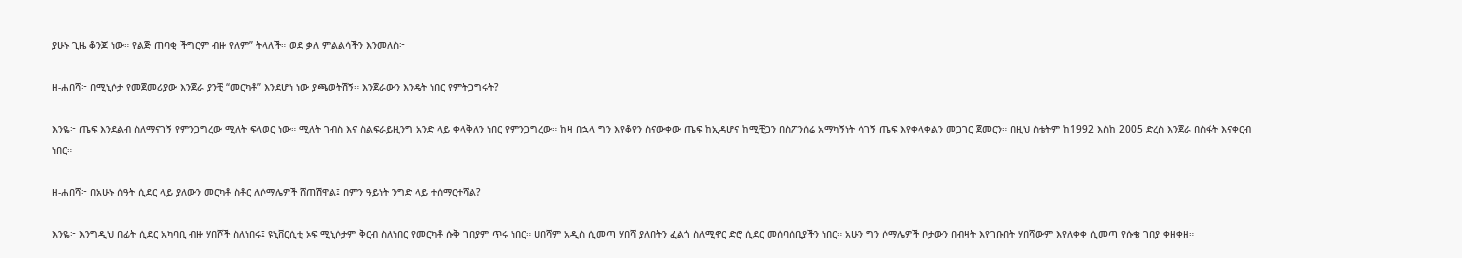ያሁኑ ጊዜ ቆንጆ ነው። የልጅ ጠባቂ ችግርም ብዙ የለም” ትላለች። ወደ ቃለ ምልልሳችን እንመለስ፦

ዘ-ሐበሻ፦ በሚኒሶታ የመጀመሪያው እንጀራ ያንቺ “መርካቶ” እንደሆነ ነው ያጫወትሽኝ። እንጀራውን እንዴት ነበር የምትጋግሩት?

እንዬ፦ ጤፍ እንደልብ ስለማናገኝ የምንጋግረው ሚለት ፍላወር ነው። ሚለት ገብስ እና ስልፍራይዚንግ አንድ ላይ ቀላቅለን ነበር የምንጋግረው። ከዛ በኋላ ግን እየቆየን ስናውቀው ጤፍ ከኢዳሆና ከሚቺጋን በስፖንሰሬ አማካኝነት ሳገኝ ጤፍ እየቀላቀልን መጋገር ጀመርን። በዚህ ስቴትም ከ1992 እስከ 2005 ድረስ እንጀራ በስፋት እናቀርብ ነበር።

ዘ-ሐበሻ፦ በአሁኑ ሰዓት ሲደር ላይ ያለውን መርካቶ ስቶር ለሶማሌዎች ሸጠሽዋል፤ በምን ዓይነት ንግድ ላይ ተሰማርተሻል?

እንዬ፦ እንግዲህ በፊት ሲደር አካባቢ ብዙ ሃበሾች ስለነበሩ፤ ዩኒቨርሲቲ ኦፍ ሚኒሶታም ቅርብ ስለነበር የመርካቶ ሱቅ ገበያም ጥሩ ነበር። ሀበሻም አዲስ ሲመጣ ሃበሻ ያለበትን ፈልጎ ስለሚኖር ድሮ ሲደር መሰባሰቢያችን ነበር። አሁን ግን ሶማሌዎች ቦታውን በብዛት እየገቡበት ሃበሻውም እየለቀቀ ሲመጣ የሱቄ ገበያ ቀዘቀዘ።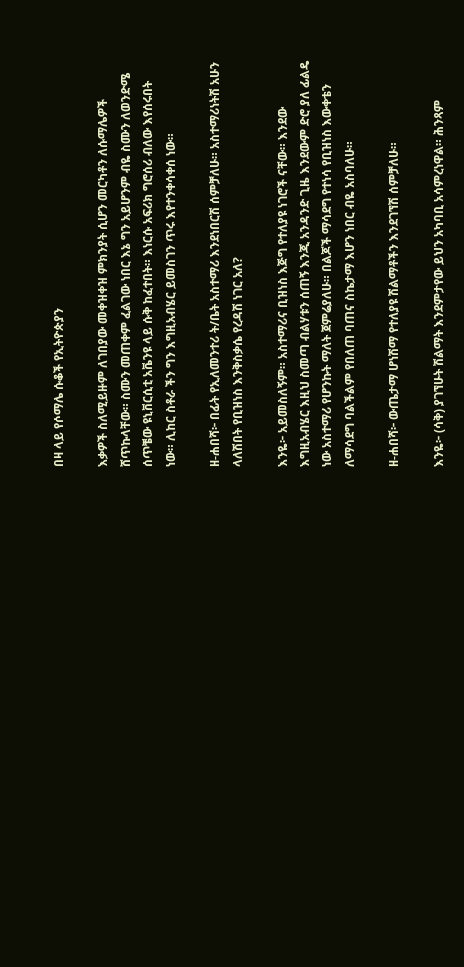በዛ ላይ የሶማሌ ሱቆች የኢትዮጵያን

እቃዎች ስለሚይዙም ለገበያው መቀዝቀዝ ምክንያት ሲሆን መርካቶን ለሱማሌዎች ሸጥኩላቸው። ስሙን መጠቀም ፈልገው ነበር እኔ ግን አይሆንም ብዬ ስሙን ለወንድሜ ሰጥቼው ዩኒቨርሲቲ አቬንዩ ላይ ሱቅ ከፈተበት። እነርሱ አፍሪክ ግሮሰሪ ብለው እየሰሩበት ነው። ሊከር ስቶራ ችን ግን እግዚአብሄር ይመስገን ጥሩ እየተንቀሳቀሰ ነው።

ዘ-ሐበሻ፦ በፊት የኢለመንተሪ ት/ቤት አስተማሪ እንደነበርሽ ሰምቻለሁ። አስተማሪነትሽ አሁን ላለሽበት የቢዝነስ እንቅስቃሴ የረዳሽ ነገር አለ?

እንዬ፦ አይመስለኝም። አስተማሪና ቢዝነስ እጅግ የተለያዩ ነገሮች ናቸው። እንደው እግዚአብሄር እዚህ ስመጣ ብልሃቱን ሰጠኝ እንጂ አንዳንድ ጊዜ እንደውም ድሮ ያለ ፊልዴ ነው አስተማሪ የሆንኩት ማለት ጀምሬያለሁ። በልጆች ማሳደግ የተነሳ የቢዝነስ እውቀቴን ለማሳደግ ባልችልም የበለጠ ባጠና ስኬታማ እሆን ነበር ብዬ አስባለሁ።

ዘ-ሐበሻ፦ ውጤታማ ሆነሽማ የተለያዩ ሽልማቶችን እንደገኘሽ ሰምቻለሁ።

እንዬ፦ (ሳቅ) ያገኘሁት ሽልማት እንደምታየው ይህን አካባቢ አሳምረነዋል። ሕንጻም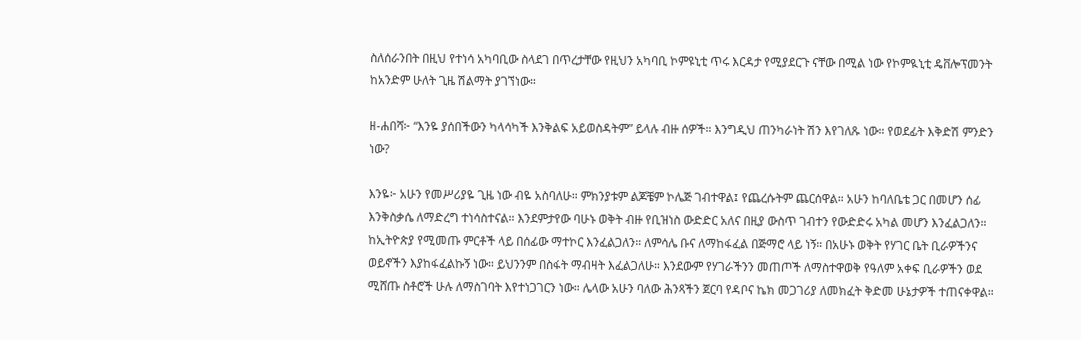ስለሰራንበት በዚህ የተነሳ አካባቢው ስላደገ በጥረታቸው የዚህን አካባቢ ኮምዩኒቲ ጥሩ እርዳታ የሚያደርጉ ናቸው በሚል ነው የኮምዪኒቲ ዴቨሎፕመንት ከአንድም ሁለት ጊዜ ሽልማት ያገኘነው።

ዘ-ሐበሻ፦ “እንዬ ያሰበችውን ካላሳካች እንቅልፍ አይወስዳትም” ይላሉ ብዙ ሰዎች። እንግዲህ ጠንካራነት ሽን እየገለጹ ነው። የወደፊት እቅድሽ ምንድን ነው?

እንዬ፦ አሁን የመሥሪያዬ ጊዜ ነው ብዬ አስባለሁ። ምክንያቱም ልጆቼም ኮሌጅ ገብተዋል፤ የጨረሱትም ጨርሰዋል። አሁን ከባለቤቴ ጋር በመሆን ሰፊ እንቅስቃሴ ለማድረግ ተነሳስተናል። እንደምታየው ባሁኑ ወቅት ብዙ የቢዝነስ ውድድር አለና በዚያ ውስጥ ገብተን የውድድሩ አካል መሆን እንፈልጋለን። ከኢትዮጵያ የሚመጡ ምርቶች ላይ በሰፊው ማተኮር እንፈልጋለን። ለምሳሌ ቡና ለማከፋፈል በጅማሮ ላይ ነኝ። በአሁኑ ወቅት የሃገር ቤት ቢራዎችንና ወይኖችን እያከፋፈልኩኝ ነው። ይህንንም በስፋት ማብዛት እፈልጋለሁ። እንደውም የሃገራችንን መጠጦች ለማስተዋወቅ የዓለም አቀፍ ቢራዎችን ወደ ሚሸጡ ስቶሮች ሁሉ ለማስገባት እየተነጋገርን ነው። ሌላው አሁን ባለው ሕንጻችን ጀርባ የዳቦና ኬክ መጋገሪያ ለመክፈት ቅድመ ሁኔታዎች ተጠናቀዋል።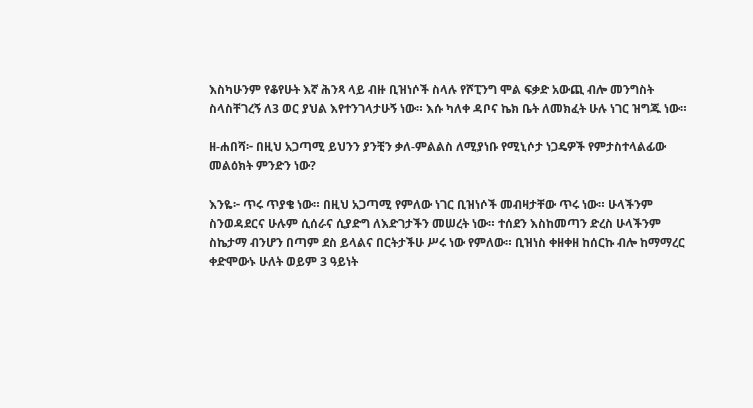እስካሁንም የቆየሁት እኛ ሕንጻ ላይ ብዙ ቢዝነሶች ስላሉ የሾፒንግ ሞል ፍቃድ አውጪ ብሎ መንግስት ስላስቸገረኝ ለ3 ወር ያህል እየተንገላታሁኝ ነው። እሱ ካለቀ ዳቦና ኬክ ቤት ለመክፈት ሁሉ ነገር ዝግጁ ነው።

ዘ-ሐበሻ፦ በዚህ አጋጣሚ ይህንን ያንቺን ቃለ-ምልልስ ለሚያነቡ የሚኒሶታ ነጋዴዎች የምታስተላልፊው መልዕክት ምንድን ነው?

እንዬ፦ ጥሩ ጥያቄ ነው። በዚህ አጋጣሚ የምለው ነገር ቢዝነሶች መብዛታቸው ጥሩ ነው። ሁላችንም ስንወዳደርና ሁሉም ሲሰራና ሲያድግ ለእድገታችን መሠረት ነው። ተሰደን እስከመጣን ድረስ ሁላችንም ስኬታማ ብንሆን በጣም ደስ ይላልና በርትታችሁ ሥሩ ነው የምለው። ቢዝነስ ቀዘቀዘ ከሰርኩ ብሎ ከማማረር ቀድሞውኑ ሁለት ወይም 3 ዓይነት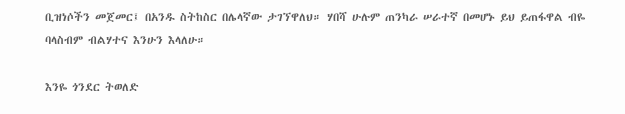ቢዝነሶችን መጀመር፤ በአንዱ ስትከስር በሌላኛው ታገኘዋለህ። ሃበሻ ሁሉም ጠንካራ ሠራተኛ በመሆኑ ይህ ይጠፋዋል ብዬ ባላስብም ብልሃተና እንሁን እላለሁ።

እንዬ ጎንደር ትወለድ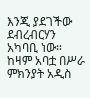እንጂ ያደገችው ደብረብርሃን አካባቢ ነው። ከዛም አባቷ በሥራ ምክንያት አዲስ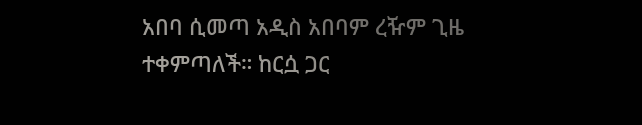አበባ ሲመጣ አዲስ አበባም ረዥም ጊዜ ተቀምጣለች። ከርሷ ጋር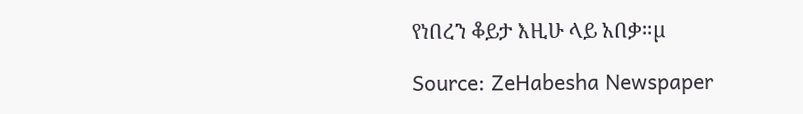የነበረን ቆይታ እዚሁ ላይ አበቃ።µ

Source: ZeHabesha Newspaper